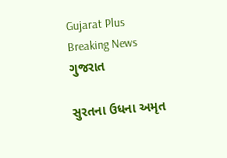Gujarat Plus
Breaking News
ગુજરાત

સુરતના ઉધના અમૃત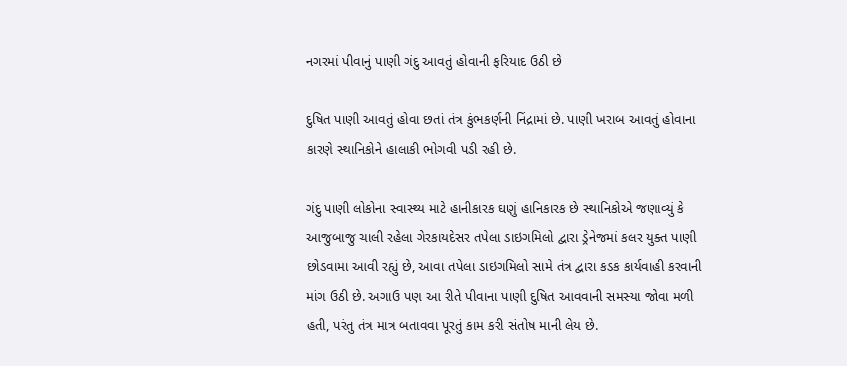નગરમાં પીવાનું પાણી ગંદુ આવતું હોવાની ફરિયાદ ઉઠી છે

દુષિત પાણી આવતું હોવા છતાં તંત્ર કુંભકર્ણની નિંદ્રામાં છે. પાણી ખરાબ આવતું હોવાના કારણે સ્થાનિકોને હાલાકી ભોગવી પડી રહી છે.

ગંદુ પાણી લોકોના સ્વાસ્થ્ય માટે હાનીકારક ઘણું હાનિકારક છે સ્થાનિકોએ જણાવ્યું કે આજુબાજુ ચાલી રહેલા ગેરકાયદેસર તપેલા ડાઇગમિલો દ્વારા ડ્રેનેજમાં કલર યુક્ત પાણી છોડવામા આવી રહ્યું છે, આવા તપેલા ડાઇગમિલો સામે તંત્ર દ્વારા કડક કાર્યવાહી કરવાની માંગ ઉઠી છે. અગાઉ પણ આ રીતે પીવાના પાણી દુષિત આવવાની સમસ્યા જોવા મળી હતી, પરંતુ તંત્ર માત્ર બતાવવા પૂરતું કામ કરી સંતોષ માની લેય છે.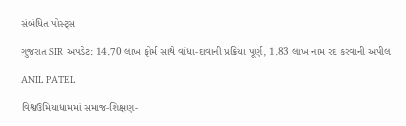સંબંધિત પોસ્ટ્સ

ગુજરાત SIR અપડેટ: 14.70 લાખ ફોર્મ સાથે વાંધા-દાવાની પ્રક્રિયા પૂર્ણ, 1.83 લાખ નામ રદ કરવાની અપીલ

ANIL PATEL

વિશ્વઉમિયાધામમાં સમાજ-શિક્ષણ-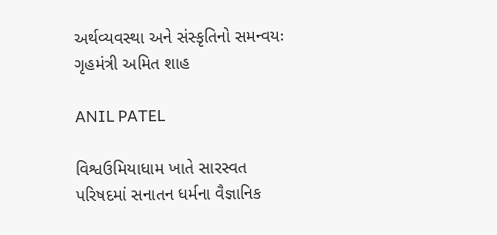અર્થવ્યવસ્થા અને સંસ્કૃતિનો સમન્વયઃ ગૃહમંત્રી અમિત શાહ

ANIL PATEL

વિશ્વઉમિયાધામ ખાતે સારસ્વત પરિષદમાં સનાતન ધર્મના વૈજ્ઞાનિક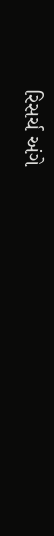રિસર્ચ અંગે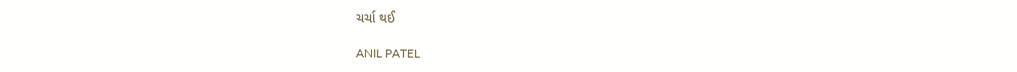ચર્ચા થઈ

ANIL PATEL